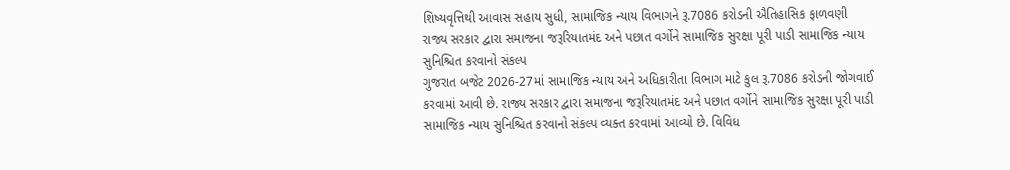શિષ્યવૃત્તિથી આવાસ સહાય સુધી, સામાજિક ન્યાય વિભાગને રૂ.7086 કરોડની ઐતિહાસિક ફાળવણી
રાજ્ય સરકાર દ્વારા સમાજના જરૂરિયાતમંદ અને પછાત વર્ગોને સામાજિક સુરક્ષા પૂરી પાડી સામાજિક ન્યાય સુનિશ્ચિત કરવાનો સંકલ્પ
ગુજરાત બજેટ 2026-27માં સામાજિક ન્યાય અને અધિકારીતા વિભાગ માટે કુલ રૂ.7086 કરોડની જોગવાઈ કરવામાં આવી છે. રાજ્ય સરકાર દ્વારા સમાજના જરૂરિયાતમંદ અને પછાત વર્ગોને સામાજિક સુરક્ષા પૂરી પાડી સામાજિક ન્યાય સુનિશ્ચિત કરવાનો સંકલ્પ વ્યક્ત કરવામાં આવ્યો છે. વિવિધ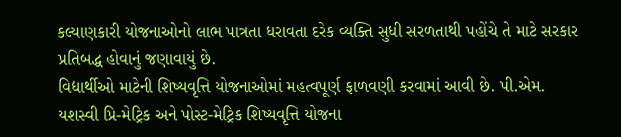કલ્યાણકારી યોજનાઓનો લાભ પાત્રતા ધરાવતા દરેક વ્યક્તિ સુધી સરળતાથી પહોંચે તે માટે સરકાર પ્રતિબદ્ધ હોવાનું જણાવાયું છે.
વિદ્યાર્થીઓ માટેની શિષ્યવૃત્તિ યોજનાઓમાં મહત્વપૂર્ણ ફાળવણી કરવામાં આવી છે. પી.એમ. યશસ્વી પ્રિ-મેટ્રિક અને પોસ્ટ-મેટ્રિક શિષ્યવૃત્તિ યોજના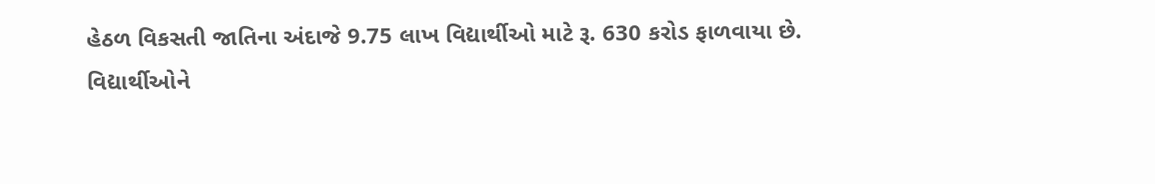હેઠળ વિકસતી જાતિના અંદાજે 9.75 લાખ વિદ્યાર્થીઓ માટે રૂ. 630 કરોડ ફાળવાયા છે.
વિદ્યાર્થીઓને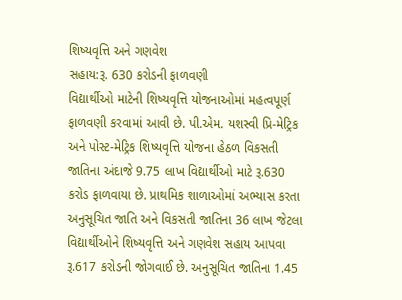શિષ્યવૃત્તિ અને ગણવેશ
સહાય:રૂ. 630 કરોડની ફાળવણી
વિદ્યાર્થીઓ માટેની શિષ્યવૃત્તિ યોજનાઓમાં મહત્વપૂર્ણ ફાળવણી કરવામાં આવી છે. પી.એમ. યશસ્વી પ્રિ-મેટ્રિક અને પોસ્ટ-મેટ્રિક શિષ્યવૃત્તિ યોજના હેઠળ વિકસતી જાતિના અંદાજે 9.75 લાખ વિદ્યાર્થીઓ માટે રૂ.630 કરોડ ફાળવાયા છે. પ્રાથમિક શાળાઓમાં અભ્યાસ કરતા અનુસૂચિત જાતિ અને વિકસતી જાતિના 36 લાખ જેટલા વિદ્યાર્થીઓને શિષ્યવૃત્તિ અને ગણવેશ સહાય આપવા રૂ.617 કરોડની જોગવાઈ છે. અનુસૂચિત જાતિના 1.45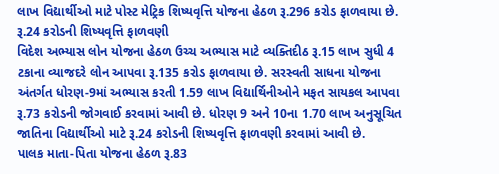લાખ વિદ્યાર્થીઓ માટે પોસ્ટ મેટ્રિક શિષ્યવૃત્તિ યોજના હેઠળ રૂ.296 કરોડ ફાળવાયા છે.
રૂ.24 કરોડની શિષ્યવૃત્તિ ફાળવણી
વિદેશ અભ્યાસ લોન યોજના હેઠળ ઉચ્ચ અભ્યાસ માટે વ્યક્તિદીઠ રૂ.15 લાખ સુધી 4 ટકાના વ્યાજદરે લોન આપવા રૂ.135 કરોડ ફાળવાયા છે. સરસ્વતી સાધના યોજના અંતર્ગત ધોરણ-9માં અભ્યાસ કરતી 1.59 લાખ વિદ્યાર્થિનીઓને મફત સાયકલ આપવા રૂ.73 કરોડની જોગવાઈ કરવામાં આવી છે. ધોરણ 9 અને 10ના 1.70 લાખ અનુસૂચિત જાતિના વિદ્યાર્થીઓ માટે રૂ.24 કરોડની શિષ્યવૃત્તિ ફાળવણી કરવામાં આવી છે.
પાલક માતા-પિતા યોજના હેઠળ રૂ.83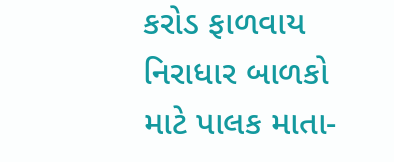કરોડ ફાળવાય
નિરાધાર બાળકો માટે પાલક માતા-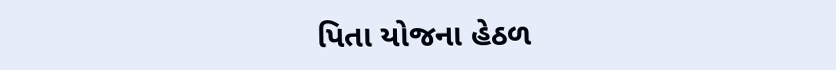પિતા યોજના હેઠળ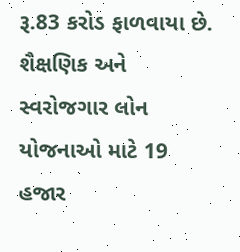રૂ.83 કરોડ ફાળવાયા છે. શૈક્ષણિક અને સ્વરોજગાર લોન યોજનાઓ માટે 19 હજાર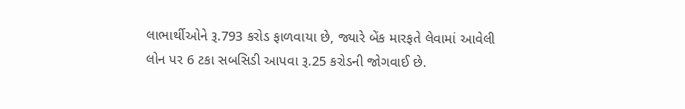લાભાર્થીઓને રૂ.793 કરોડ ફાળવાયા છે, જ્યારે બેંક મારફતે લેવામાં આવેલી લોન પર 6 ટકા સબસિડી આપવા રૂ.25 કરોડની જોગવાઈ છે.